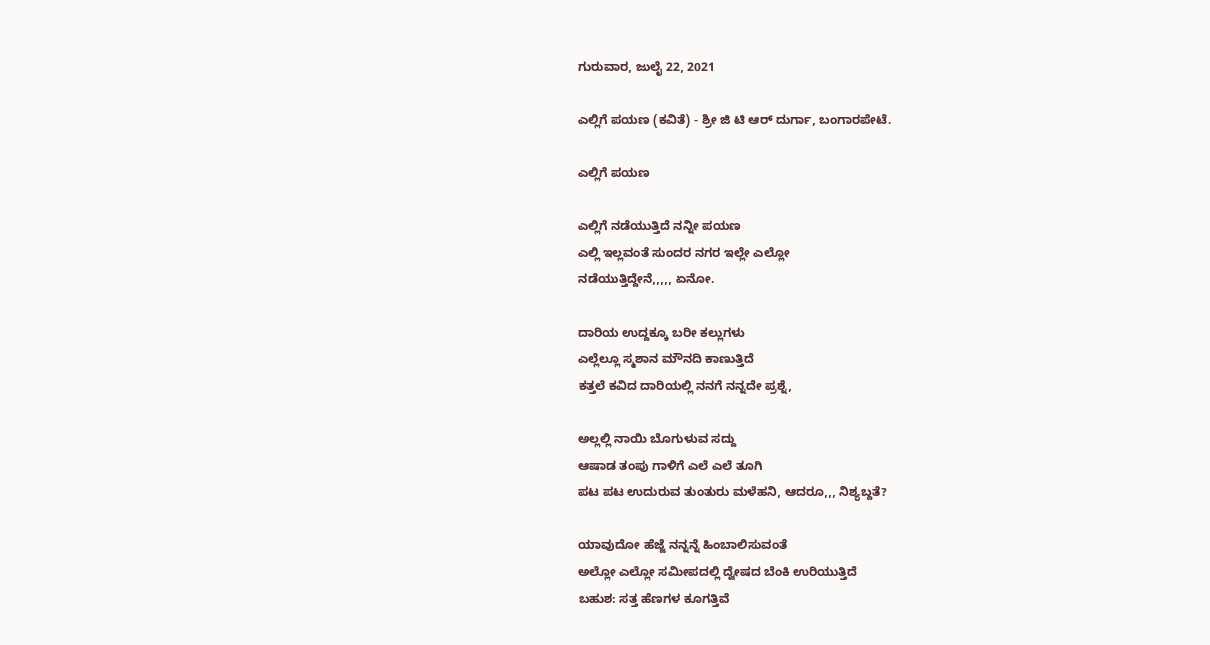ಗುರುವಾರ, ಜುಲೈ 22, 2021

ಎಲ್ಲಿಗೆ ಪಯಣ (ಕವಿತೆ) - ಶ್ರೀ ಜಿ ಟಿ ಆರ್ ದುರ್ಗಾ, ಬಂಗಾರಪೇಟೆ.

ಎಲ್ಲಿಗೆ ಪಯಣ

ಎಲ್ಲಿಗೆ ನಡೆಯುತ್ತಿದೆ ನನ್ನೀ ಪಯಣ
ಎಲ್ಲಿ ಇಲ್ಲವಂತೆ ಸುಂದರ ನಗರ ಇಲ್ಲೇ ಎಲ್ಲೋ
ನಡೆಯುತ್ತಿದ್ದೇನೆ,,,,, ಏನೋ.

ದಾರಿಯ ಉದ್ದಕ್ಕೂ ಬರೀ ಕಲ್ಲುಗಳು
ಎಲ್ಲೆಲ್ಲೂ ಸ್ಮಶಾನ ಮೌನದಿ ಕಾಣುತ್ತಿದೆ
ಕತ್ತಲೆ ಕವಿದ ದಾರಿಯಲ್ಲಿ ನನಗೆ ನನ್ನದೇ ಪ್ರಶ್ನೆ,

ಅಲ್ಲಲ್ಲಿ ನಾಯಿ ಬೊಗುಳುವ ಸದ್ದು
ಆಷಾಡ ತಂಪು ಗಾಳಿಗೆ ಎಲೆ ಎಲೆ ತೂಗಿ
ಪಟ ಪಟ ಉದುರುವ ತುಂತುರು ಮಳೆಹನಿ, ಆದರೂ,,, ನಿಶ್ಯಬ್ದತೆ?

ಯಾವುದೋ ಹೆಜ್ಜೆ ನನ್ನನ್ನೆ ಹಿಂಬಾಲಿಸುವಂತೆ
ಅಲ್ಲೋ ಎಲ್ಲೋ ಸಮೀಪದಲ್ಲಿ ದ್ವೇಷದ ಬೆಂಕಿ ಉರಿಯುತ್ತಿದೆ
ಬಹುಶ: ಸತ್ತ ಹೆಣಗಳ ಕೂಗತ್ತಿವೆ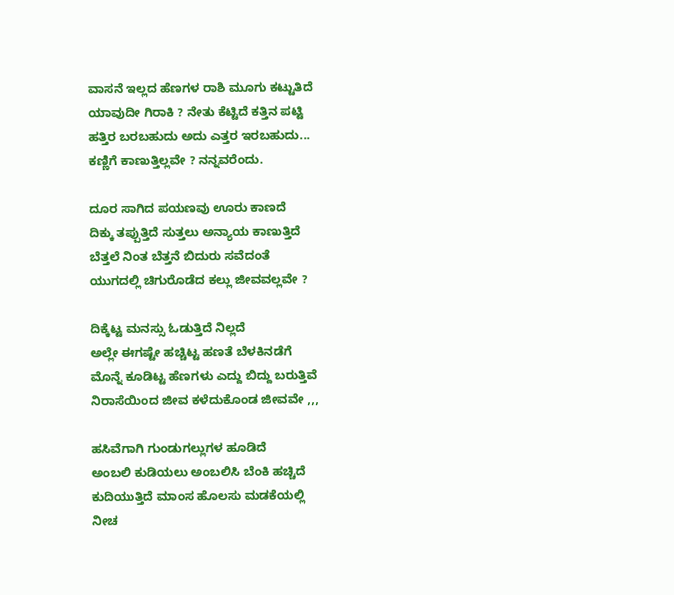ವಾಸನೆ ಇಲ್ಲದ ಹೆಣಗಳ ರಾಶಿ ಮೂಗು ಕಟ್ಟುತಿದೆ
ಯಾವುದೀ ಗಿರಾಕಿ ? ನೇತು ಕೆಟ್ಟಿದೆ ಕತ್ತಿನ ಪಟ್ಟಿ
ಹತ್ತಿರ ಬರಬಹುದು ಅದು ಎತ್ತರ ಇರಬಹುದು...
ಕಣ್ಣಿಗೆ ಕಾಣುತ್ತಿಲ್ಲವೇ ? ನನ್ನವರೆಂದು.

ದೂರ ಸಾಗಿದ ಪಯಣವು ಊರು ಕಾಣದೆ
ದಿಕ್ಕು ತಪ್ಪುತ್ತಿದೆ ಸುತ್ತಲು ಅನ್ಯಾಯ ಕಾಣುತ್ತಿದೆ
ಬೆತ್ತಲೆ ನಿಂತ ಬೆತ್ತನೆ ಬಿದುರು ಸವೆದಂತೆ
ಯುಗದಲ್ಲಿ ಚಿಗುರೊಡೆದ ಕಲ್ಲು ಜೀವವಲ್ಲವೇ ?

ದಿಕ್ಕೆಟ್ಟ ಮನಸ್ಸು ಓಡುತ್ತಿದೆ ನಿಲ್ಲದೆ
ಅಲ್ಲೇ ಈಗಷ್ಟೇ ಹಚ್ಚಿಟ್ಟ ಹಣತೆ ಬೆಳಕಿನಡೆಗೆ
ಮೊನ್ನೆ ಕೂಡಿಟ್ಟ ಹೆಣಗಳು ಎದ್ದು ಬಿದ್ದು ಬರುತ್ತಿವೆ
ನಿರಾಸೆಯಿಂದ ಜೀವ ಕಳೆದುಕೊಂಡ ಜೀವವೇ ,,,

ಹಸಿವೆಗಾಗಿ ಗುಂಡುಗಲ್ಲುಗಳ ಹೂಡಿದೆ
ಅಂಬಲಿ ಕುಡಿಯಲು ಅಂಬಲಿಸಿ ಬೆಂಕಿ ಹಚ್ಚಿದೆ
ಕುದಿಯುತ್ತಿದೆ ಮಾಂಸ ಹೊಲಸು ಮಡಕೆಯಲ್ಲಿ
ನೀಚ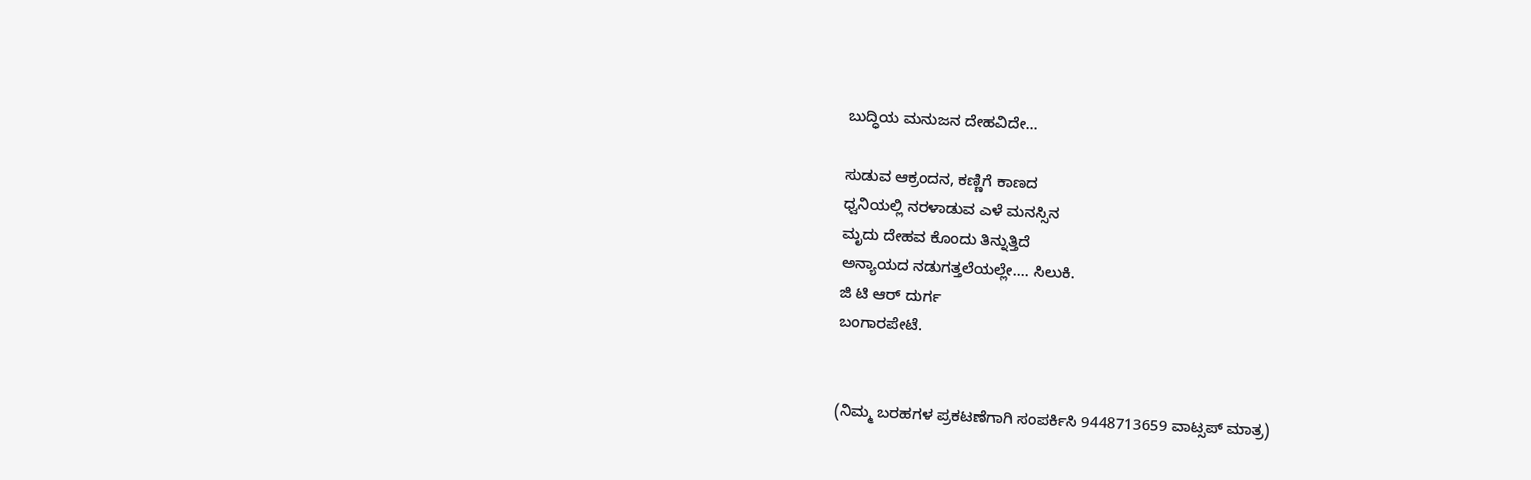ಬುದ್ಧಿಯ ಮನುಜನ ದೇಹವಿದೇ...

ಸುಡುವ ಆಕ್ರಂದನ, ಕಣ್ಣಿಗೆ ಕಾಣದ
ಧ್ವನಿಯಲ್ಲಿ ನರಳಾಡುವ ಎಳೆ ಮನಸ್ಸಿನ
ಮೃದು ದೇಹವ ಕೊಂದು ತಿನ್ನುತ್ತಿದೆ
ಅನ್ಯಾಯದ ನಡುಗತ್ತಲೆಯಲ್ಲೇ.... ಸಿಲುಕಿ.
ಜಿ ಟಿ ಆರ್ ದುರ್ಗ
ಬಂಗಾರಪೇಟೆ.


(ನಿಮ್ಮ ಬರಹಗಳ ಪ್ರಕಟಣೆಗಾಗಿ ಸಂಪರ್ಕಿಸಿ 9448713659 ವಾಟ್ಸಪ್ ಮಾತ್ರ)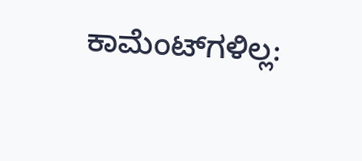ಕಾಮೆಂಟ್‌ಗಳಿಲ್ಲ: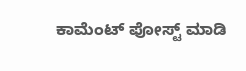ಕಾಮೆಂಟ್‌‌ ಪೋಸ್ಟ್‌ ಮಾಡಿ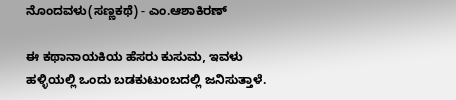ನೊಂದವಳು(ಸಣ್ಣಕಥೆ) - ಎಂ.ಆಶಾಕಿರಣ್

ಈ ಕಥಾನಾಯಕಿಯ ಹೆಸರು ಕುಸುಮ, ಇವಳು ಹಳ್ಳಿಯಲ್ಲಿ ಒಂದು ಬಡಕುಟುಂಬದಲ್ಲಿ ಜನಿಸುತ್ತಾಳೆ.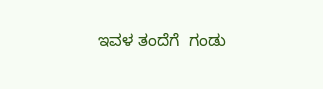ಇವಳ ತಂದೆಗೆ  ಗಂಡು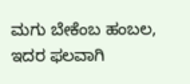ಮಗು ಬೇಕೆಂಬ ಹಂಬಲ, ಇದರ ಫಲವಾಗಿ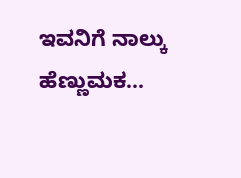ಇವನಿಗೆ ನಾಲ್ಕು ಹೆಣ್ಣುಮಕ...